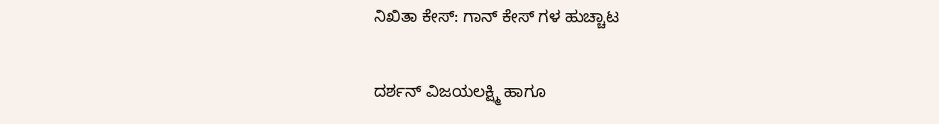ನಿಖಿತಾ ಕೇಸ್: ಗಾನ್ ಕೇಸ್ ಗಳ ಹುಚ್ಚಾಟ

ದರ್ಶನ್ ವಿಜಯಲಕ್ಷ್ಮಿ ಹಾಗೂ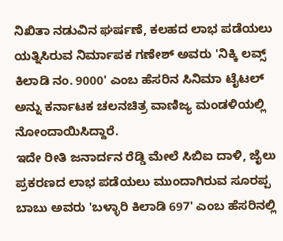ನಿಖಿತಾ ನಡುವಿನ ಘರ್ಷಣೆ, ಕಲಹದ ಲಾಭ ಪಡೆಯಲು ಯತ್ನಿಸಿರುವ ನಿರ್ಮಾಪಕ ಗಣೇಶ್ ಅವರು 'ನಿಕ್ಕಿ ಲವ್ಸ್ ಕಿಲಾಡಿ ನಂ. 9000' ಎಂಬ ಹೆಸರಿನ ಸಿನಿಮಾ ಟೈಟಲ್ ಅನ್ನು ಕರ್ನಾಟಕ ಚಲನಚಿತ್ರ ವಾಣಿಜ್ಯ ಮಂಡಳಿಯಲ್ಲಿ ನೋಂದಾಯಿಸಿದ್ದಾರೆ.
ಇದೇ ರೀತಿ ಜನಾರ್ದನ ರೆಡ್ಡಿ ಮೇಲೆ ಸಿಬಿಐ ದಾಳಿ, ಜೈಲು ಪ್ರಕರಣದ ಲಾಭ ಪಡೆಯಲು ಮುಂದಾಗಿರುವ ಸೂರಪ್ಪ ಬಾಬು ಅವರು 'ಬಳ್ಳಾರಿ ಕಿಲಾಡಿ 697' ಎಂಬ ಹೆಸರಿನಲ್ಲಿ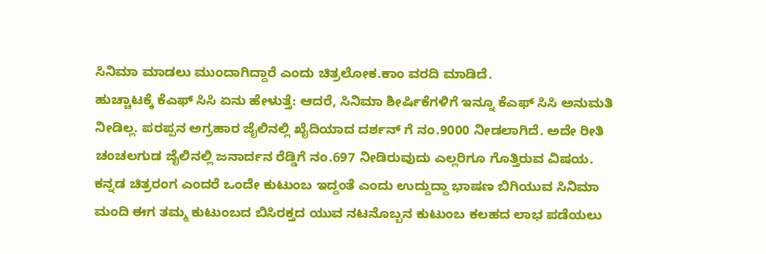ಸಿನಿಮಾ ಮಾಡಲು ಮುಂದಾಗಿದ್ದಾರೆ ಎಂದು ಚಿತ್ರಲೋಕ.ಕಾಂ ವರದಿ ಮಾಡಿದೆ.
ಹುಚ್ಚಾಟಕ್ಕೆ ಕೆಎಫ್ ಸಿಸಿ ಏನು ಹೇಳುತ್ತೆ: ಆದರೆ, ಸಿನಿಮಾ ಶೀರ್ಷಿಕೆಗಳಿಗೆ ಇನ್ನೂ ಕೆಎಫ್ ಸಿಸಿ ಅನುಮತಿ ನೀಡಿಲ್ಲ. ಪರಪ್ಪನ ಅಗ್ರಹಾರ ಜೈಲಿನಲ್ಲಿ ಖೈದಿಯಾದ ದರ್ಶನ್ ಗೆ ನಂ.9000 ನೀಡಲಾಗಿದೆ. ಅದೇ ರೀತಿ ಚಂಚಲಗುಡ ಜೈಲಿನಲ್ಲಿ ಜನಾರ್ದನ ರೆಡ್ಡಿಗೆ ನಂ.697 ನೀಡಿರುವುದು ಎಲ್ಲರಿಗೂ ಗೊತ್ತಿರುವ ವಿಷಯ.
ಕನ್ನಡ ಚಿತ್ರರಂಗ ಎಂದರೆ ಒಂದೇ ಕುಟುಂಬ ಇದ್ದಂತೆ ಎಂದು ಉದ್ದುದ್ದಾ ಭಾಷಣ ಬಿಗಿಯುವ ಸಿನಿಮಾ ಮಂದಿ ಈಗ ತಮ್ಮ ಕುಟುಂಬದ ಬಿಸಿರಕ್ತದ ಯುವ ನಟನೊಬ್ಬನ ಕುಟುಂಬ ಕಲಹದ ಲಾಭ ಪಡೆಯಲು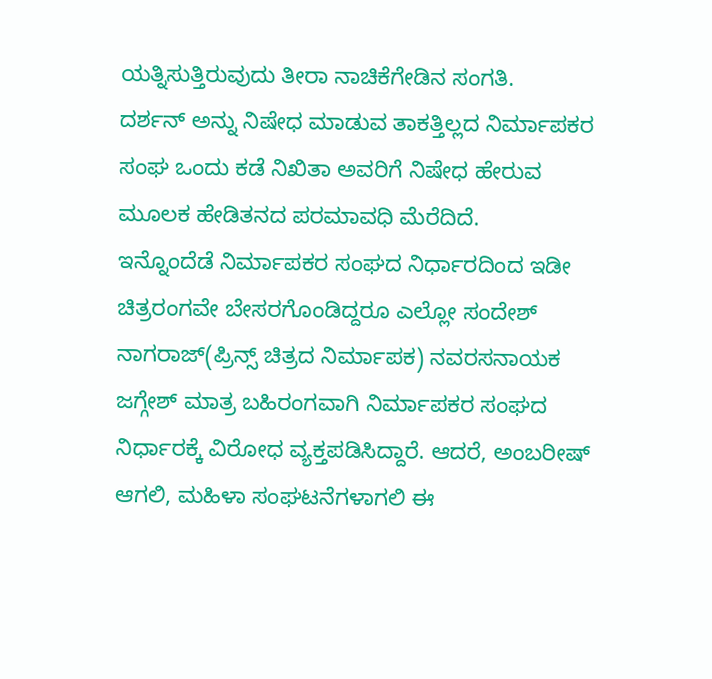ಯತ್ನಿಸುತ್ತಿರುವುದು ತೀರಾ ನಾಚಿಕೆಗೇಡಿನ ಸಂಗತಿ.
ದರ್ಶನ್ ಅನ್ನು ನಿಷೇಧ ಮಾಡುವ ತಾಕತ್ತಿಲ್ಲದ ನಿರ್ಮಾಪಕರ ಸಂಘ ಒಂದು ಕಡೆ ನಿಖಿತಾ ಅವರಿಗೆ ನಿಷೇಧ ಹೇರುವ ಮೂಲಕ ಹೇಡಿತನದ ಪರಮಾವಧಿ ಮೆರೆದಿದೆ.
ಇನ್ನೊಂದೆಡೆ ನಿರ್ಮಾಪಕರ ಸಂಘದ ನಿರ್ಧಾರದಿಂದ ಇಡೀ ಚಿತ್ರರಂಗವೇ ಬೇಸರಗೊಂಡಿದ್ದರೂ ಎಲ್ಲೋ ಸಂದೇಶ್ ನಾಗರಾಜ್(ಪ್ರಿನ್ಸ್ ಚಿತ್ರದ ನಿರ್ಮಾಪಕ) ನವರಸನಾಯಕ ಜಗ್ಗೇಶ್ ಮಾತ್ರ ಬಹಿರಂಗವಾಗಿ ನಿರ್ಮಾಪಕರ ಸಂಘದ ನಿರ್ಧಾರಕ್ಕೆ ವಿರೋಧ ವ್ಯಕ್ತಪಡಿಸಿದ್ದಾರೆ. ಆದರೆ, ಅಂಬರೀಷ್ ಆಗಲಿ, ಮಹಿಳಾ ಸಂಘಟನೆಗಳಾಗಲಿ ಈ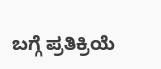ಬಗ್ಗೆ ಪ್ರತಿಕ್ರಿಯೆ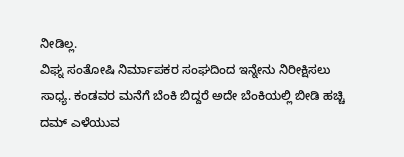ನೀಡಿಲ್ಲ.
ವಿಘ್ನ ಸಂತೋಷಿ ನಿರ್ಮಾಪಕರ ಸಂಘದಿಂದ ಇನ್ನೇನು ನಿರೀಕ್ಷಿಸಲು ಸಾಧ್ಯ. ಕಂಡವರ ಮನೆಗೆ ಬೆಂಕಿ ಬಿದ್ದರೆ ಅದೇ ಬೆಂಕಿಯಲ್ಲಿ ಬೀಡಿ ಹಚ್ಚಿ ದಮ್ ಎಳೆಯುವ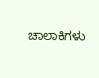ಚಾಲಾಕಿಗಳು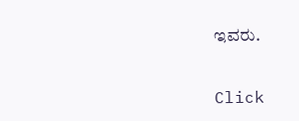ಇವರು.


Click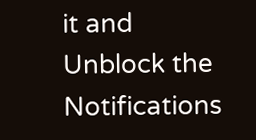it and Unblock the Notifications